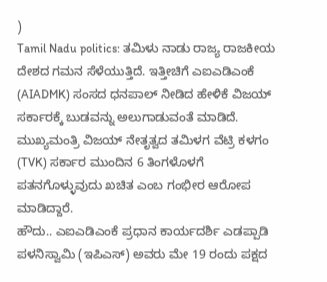)
Tamil Nadu politics: ತಮಿಳು ನಾಡು ರಾಜ್ಯ ರಾಜಕೀಯ ದೇಶದ ಗಮನ ಸೆಳೆಯುತ್ತಿದೆ. ಇತ್ತೀಚಿಗೆ ಎಐಎಡಿಎಂಕೆ (AIADMK) ಸಂಸದ ಧನಪಾಲ್ ನೀಡಿದ ಹೇಳಿಕೆ ವಿಜಯ್ ಸರ್ಕಾರಕ್ಕೆ ಬುಡವನ್ನು ಅಲುಗಾಡುವಂತೆ ಮಾಡಿದೆ. ಮುಖ್ಯಮಂತ್ರಿ ವಿಜಯ್ ನೇತೃತ್ವದ ತಮಿಳಗ ವೆಟ್ರಿ ಕಳಗಂ (TVK) ಸರ್ಕಾರ ಮುಂದಿನ 6 ತಿಂಗಳೊಳಗೆ ಪತನಗೊಳ್ಳುವುದು ಖಚಿತ ಎಂಬ ಗಂಭೀರ ಆರೋಪ ಮಾಡಿದ್ದಾರೆ.
ಹೌದು.. ಎಐಎಡಿಎಂಕೆ ಪ್ರಧಾನ ಕಾರ್ಯದರ್ಶಿ ಎಡಪ್ಪಾಡಿ ಪಳನಿಸ್ವಾಮಿ (ಇಪಿಎಸ್) ಅವರು ಮೇ 19 ರಂದು ಪಕ್ಷದ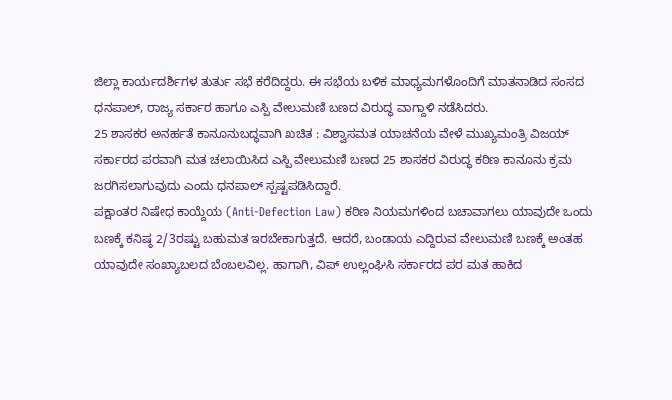ಜಿಲ್ಲಾ ಕಾರ್ಯದರ್ಶಿಗಳ ತುರ್ತು ಸಭೆ ಕರೆದಿದ್ದರು. ಈ ಸಭೆಯ ಬಳಿಕ ಮಾಧ್ಯಮಗಳೊಂದಿಗೆ ಮಾತನಾಡಿದ ಸಂಸದ ಧನಪಾಲ್, ರಾಜ್ಯ ಸರ್ಕಾರ ಹಾಗೂ ಎಸ್ಪಿ ವೇಲುಮಣಿ ಬಣದ ವಿರುದ್ಧ ವಾಗ್ದಾಳಿ ನಡೆಸಿದರು.
25 ಶಾಸಕರ ಅನರ್ಹತೆ ಕಾನೂನುಬದ್ಧವಾಗಿ ಖಚಿತ : ವಿಶ್ವಾಸಮತ ಯಾಚನೆಯ ವೇಳೆ ಮುಖ್ಯಮಂತ್ರಿ ವಿಜಯ್ ಸರ್ಕಾರದ ಪರವಾಗಿ ಮತ ಚಲಾಯಿಸಿದ ಎಸ್ಪಿ ವೇಲುಮಣಿ ಬಣದ 25 ಶಾಸಕರ ವಿರುದ್ಧ ಕಠಿಣ ಕಾನೂನು ಕ್ರಮ ಜರಗಿಸಲಾಗುವುದು ಎಂದು ಧನಪಾಲ್ ಸ್ಪಷ್ಟಪಡಿಸಿದ್ದಾರೆ.
ಪಕ್ಷಾಂತರ ನಿಷೇಧ ಕಾಯ್ದೆಯ (Anti-Defection Law) ಕಠಿಣ ನಿಯಮಗಳಿಂದ ಬಚಾವಾಗಲು ಯಾವುದೇ ಒಂದು ಬಣಕ್ಕೆ ಕನಿಷ್ಠ 2/3ರಷ್ಟು ಬಹುಮತ ಇರಬೇಕಾಗುತ್ತದೆ. ಆದರೆ, ಬಂಡಾಯ ಎದ್ದಿರುವ ವೇಲುಮಣಿ ಬಣಕ್ಕೆ ಅಂತಹ ಯಾವುದೇ ಸಂಖ್ಯಾಬಲದ ಬೆಂಬಲವಿಲ್ಲ. ಹಾಗಾಗಿ, ವಿಪ್ ಉಲ್ಲಂಘಿಸಿ ಸರ್ಕಾರದ ಪರ ಮತ ಹಾಕಿದ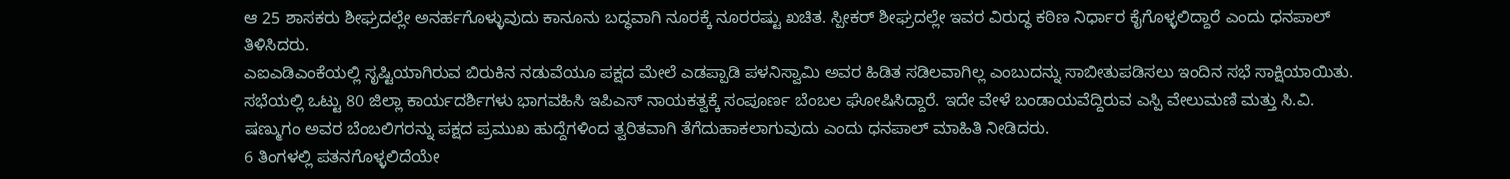ಆ 25 ಶಾಸಕರು ಶೀಘ್ರದಲ್ಲೇ ಅನರ್ಹಗೊಳ್ಳುವುದು ಕಾನೂನು ಬದ್ಧವಾಗಿ ನೂರಕ್ಕೆ ನೂರರಷ್ಟು ಖಚಿತ. ಸ್ಪೀಕರ್ ಶೀಘ್ರದಲ್ಲೇ ಇವರ ವಿರುದ್ಧ ಕಠಿಣ ನಿರ್ಧಾರ ಕೈಗೊಳ್ಳಲಿದ್ದಾರೆ ಎಂದು ಧನಪಾಲ್ ತಿಳಿಸಿದರು.
ಎಐಎಡಿಎಂಕೆಯಲ್ಲಿ ಸೃಷ್ಟಿಯಾಗಿರುವ ಬಿರುಕಿನ ನಡುವೆಯೂ ಪಕ್ಷದ ಮೇಲೆ ಎಡಪ್ಪಾಡಿ ಪಳನಿಸ್ವಾಮಿ ಅವರ ಹಿಡಿತ ಸಡಿಲವಾಗಿಲ್ಲ ಎಂಬುದನ್ನು ಸಾಬೀತುಪಡಿಸಲು ಇಂದಿನ ಸಭೆ ಸಾಕ್ಷಿಯಾಯಿತು. ಸಭೆಯಲ್ಲಿ ಒಟ್ಟು 80 ಜಿಲ್ಲಾ ಕಾರ್ಯದರ್ಶಿಗಳು ಭಾಗವಹಿಸಿ ಇಪಿಎಸ್ ನಾಯಕತ್ವಕ್ಕೆ ಸಂಪೂರ್ಣ ಬೆಂಬಲ ಘೋಷಿಸಿದ್ದಾರೆ. ಇದೇ ವೇಳೆ ಬಂಡಾಯವೆದ್ದಿರುವ ಎಸ್ಪಿ ವೇಲುಮಣಿ ಮತ್ತು ಸಿ.ವಿ. ಷಣ್ಮುಗಂ ಅವರ ಬೆಂಬಲಿಗರನ್ನು ಪಕ್ಷದ ಪ್ರಮುಖ ಹುದ್ದೆಗಳಿಂದ ತ್ವರಿತವಾಗಿ ತೆಗೆದುಹಾಕಲಾಗುವುದು ಎಂದು ಧನಪಾಲ್ ಮಾಹಿತಿ ನೀಡಿದರು.
6 ತಿಂಗಳಲ್ಲಿ ಪತನಗೊಳ್ಳಲಿದೆಯೇ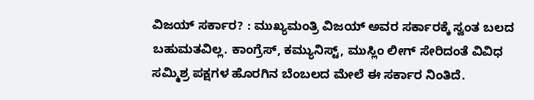ವಿಜಯ್ ಸರ್ಕಾರ? : ಮುಖ್ಯಮಂತ್ರಿ ವಿಜಯ್ ಅವರ ಸರ್ಕಾರಕ್ಕೆ ಸ್ವಂತ ಬಲದ ಬಹುಮತವಿಲ್ಲ. ಕಾಂಗ್ರೆಸ್, ಕಮ್ಯುನಿಸ್ಟ್, ಮುಸ್ಲಿಂ ಲೀಗ್ ಸೇರಿದಂತೆ ವಿವಿಧ ಸಮ್ಮಿಶ್ರ ಪಕ್ಷಗಳ ಹೊರಗಿನ ಬೆಂಬಲದ ಮೇಲೆ ಈ ಸರ್ಕಾರ ನಿಂತಿದೆ.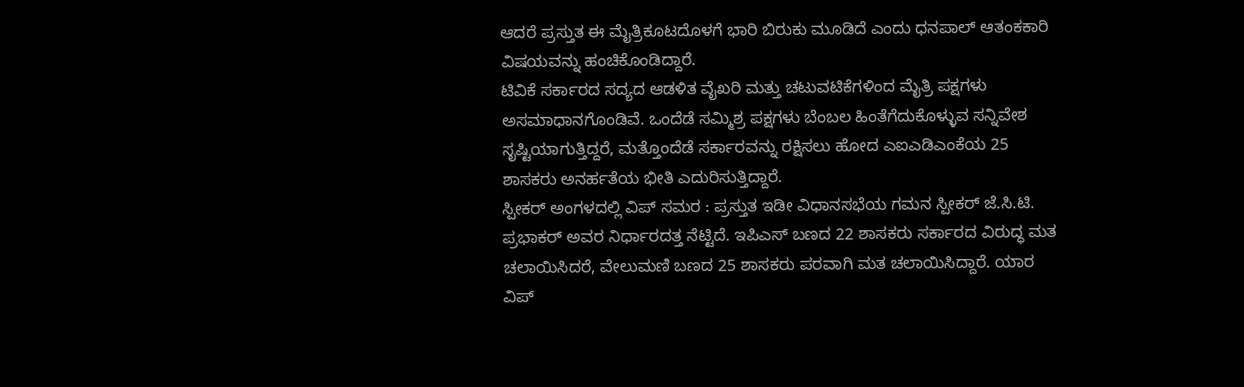ಆದರೆ ಪ್ರಸ್ತುತ ಈ ಮೈತ್ರಿಕೂಟದೊಳಗೆ ಭಾರಿ ಬಿರುಕು ಮೂಡಿದೆ ಎಂದು ಧನಪಾಲ್ ಆತಂಕಕಾರಿ ವಿಷಯವನ್ನು ಹಂಚಿಕೊಂಡಿದ್ದಾರೆ.
ಟಿವಿಕೆ ಸರ್ಕಾರದ ಸದ್ಯದ ಆಡಳಿತ ವೈಖರಿ ಮತ್ತು ಚಟುವಟಿಕೆಗಳಿಂದ ಮೈತ್ರಿ ಪಕ್ಷಗಳು ಅಸಮಾಧಾನಗೊಂಡಿವೆ. ಒಂದೆಡೆ ಸಮ್ಮಿಶ್ರ ಪಕ್ಷಗಳು ಬೆಂಬಲ ಹಿಂತೆಗೆದುಕೊಳ್ಳುವ ಸನ್ನಿವೇಶ ಸೃಷ್ಟಿಯಾಗುತ್ತಿದ್ದರೆ, ಮತ್ತೊಂದೆಡೆ ಸರ್ಕಾರವನ್ನು ರಕ್ಷಿಸಲು ಹೋದ ಎಐಎಡಿಎಂಕೆಯ 25 ಶಾಸಕರು ಅನರ್ಹತೆಯ ಭೀತಿ ಎದುರಿಸುತ್ತಿದ್ದಾರೆ.
ಸ್ಪೀಕರ್ ಅಂಗಳದಲ್ಲಿ ವಿಪ್ ಸಮರ : ಪ್ರಸ್ತುತ ಇಡೀ ವಿಧಾನಸಭೆಯ ಗಮನ ಸ್ಪೀಕರ್ ಜೆ.ಸಿ.ಟಿ. ಪ್ರಭಾಕರ್ ಅವರ ನಿರ್ಧಾರದತ್ತ ನೆಟ್ಟಿದೆ. ಇಪಿಎಸ್ ಬಣದ 22 ಶಾಸಕರು ಸರ್ಕಾರದ ವಿರುದ್ಧ ಮತ ಚಲಾಯಿಸಿದರೆ, ವೇಲುಮಣಿ ಬಣದ 25 ಶಾಸಕರು ಪರವಾಗಿ ಮತ ಚಲಾಯಿಸಿದ್ದಾರೆ. ಯಾರ ವಿಪ್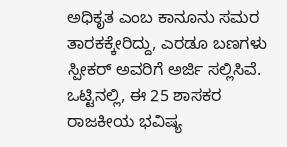ಅಧಿಕೃತ ಎಂಬ ಕಾನೂನು ಸಮರ ತಾರಕಕ್ಕೇರಿದ್ದು, ಎರಡೂ ಬಣಗಳು ಸ್ಪೀಕರ್ ಅವರಿಗೆ ಅರ್ಜಿ ಸಲ್ಲಿಸಿವೆ. ಒಟ್ಟಿನಲ್ಲಿ, ಈ 25 ಶಾಸಕರ ರಾಜಕೀಯ ಭವಿಷ್ಯ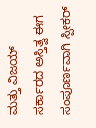ಮತ್ತು ವಿಜಯ್ ಸರ್ಕಾರದ ಅಸ್ತಿತ್ವ ಈಗ ಸಂಪೂರ್ಣವಾಗಿ ಸ್ಪೀಕರ್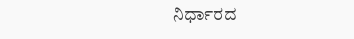ನಿರ್ಧಾರದ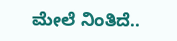ಮೇಲೆ ನಿಂತಿದೆ..